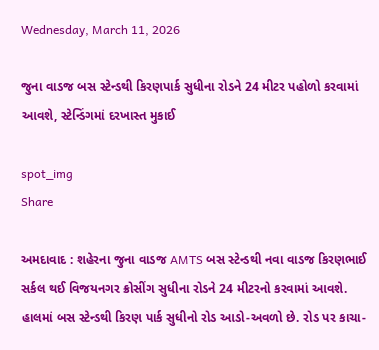Wednesday, March 11, 2026

જુના વાડજ બસ સ્ટેન્ડથી કિરણપાર્ક સુધીના રોડને 24 મીટર પહોળો કરવામાં આવશે, સ્ટેન્ડિંગમાં દરખાસ્ત મુકાઈ

spot_img
Share

અમદાવાદ : શહેરના જુના વાડજ AMTS બસ સ્ટેન્ડથી નવા વાડજ કિરણભાઈ સર્કલ થઈ વિજયનગર ક્રોસીંગ સુધીના રોડને 24 મીટરનો કરવામાં આવશે. હાલમાં બસ સ્ટેન્ડથી કિરણ પાર્ક સુધીનો રોડ આડો-અવળો છે. રોડ પર કાચા-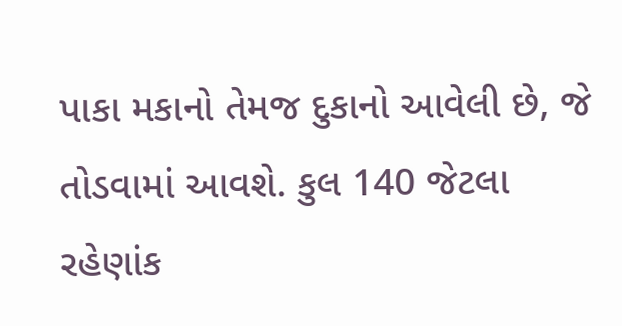પાકા મકાનો તેમજ દુકાનો આવેલી છે, જે તોડવામાં આવશે. કુલ 140 જેટલા રહેણાંક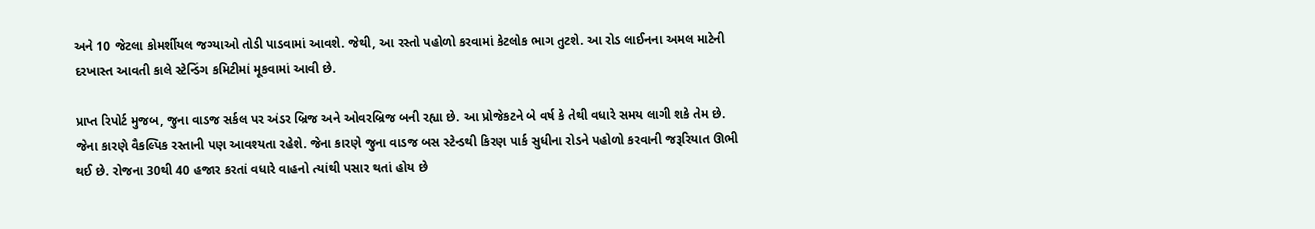અને 10 જેટલા કોમર્શીયલ જગ્યાઓ તોડી પાડવામાં આવશે. જેથી, આ રસ્તો પહોળો કરવામાં કેટલોક ભાગ તુટશે. આ રોડ લાઈનના અમલ માટેની દરખાસ્ત આવતી કાલે સ્ટેન્ડિંગ કમિટીમાં મૂકવામાં આવી છે.

પ્રાપ્ત રિપોર્ટ મુજબ, જુના વાડજ સર્કલ પર અંડર બ્રિજ અને ઓવરબ્રિજ બની રહ્યા છે. આ પ્રોજેકટને બે વર્ષ કે તેથી વધારે સમય લાગી શકે તેમ છે. જેના કારણે વૈકલ્પિક રસ્તાની પણ આવશ્યતા રહેશે. જેના કારણે જુના વાડજ બસ સ્ટેન્ડથી કિરણ પાર્ક સુધીના રોડને પહોળો કરવાની જરૂરિયાત ઊભી થઈ છે. રોજના 30થી 40 હજાર કરતાં વધારે વાહનો ત્યાંથી પસાર થતાં હોય છે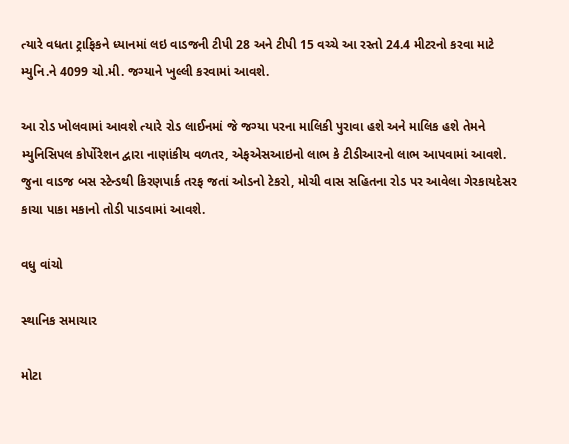ત્યારે વધતા ટ્રાફિકને ધ્યાનમાં લઇ વાડજની ટીપી 28 અને ટીપી 15 વચ્ચે આ રસ્તો 24.4 મીટરનો કરવા માટે મ્યુનિ.ને 4099 ચો.મી. જગ્યાને ખુલ્લી કરવામાં આવશે.

આ રોડ ખોલવામાં આવશે ત્યારે રોડ લાઈનમાં જે જગ્યા પરના માલિકી પુરાવા હશે અને માલિક હશે તેમને મ્યુનિસિપલ કોર્પોરેશન દ્વારા નાણાંકીય વળતર, એફએસઆઇનો લાભ કે ટીડીઆરનો લાભ આપવામાં આવશે. જુના વાડજ બસ સ્ટેન્ડથી કિરણપાર્ક તરફ જતાં ઓડનો ટેકરો, મોચી વાસ સહિતના રોડ પર આવેલા ગેરકાયદેસર કાચા પાકા મકાનો તોડી પાડવામાં આવશે.

વધુ વાંચો

સ્થાનિક સમાચાર

મોટા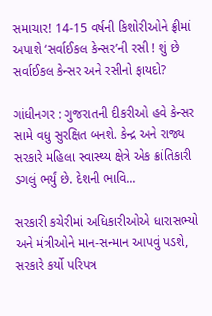સમાચાર! 14-15 વર્ષની કિશોરીઓને ફ્રીમાં અપાશે ‘સર્વાઈકલ કેન્સર’ની રસી ! શું છે સર્વાઈકલ કેન્સર અને રસીનો ફાયદો?

ગાંધીનગર : ગુજરાતની દીકરીઓ હવે કેન્સર સામે વધુ સુરક્ષિત બનશે. કેન્દ્ર અને રાજ્ય સરકારે મહિલા સ્વાસ્થ્ય ક્ષેત્રે એક ક્રાંતિકારી ડગલું ભર્યું છે. દેશની ભાવિ...

સરકારી કચેરીમાં અધિકારીઓએ ધારાસભ્યો અને મંત્રીઓને માન-સન્માન આપવું પડશે, સરકારે કર્યો પરિપત્ર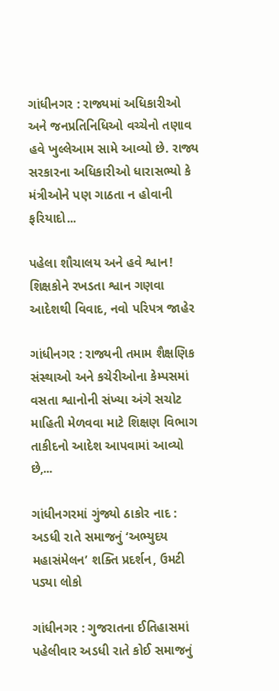ગાંધીનગર : રાજ્યમાં અધિકારીઓ અને જનપ્રતિનિધિઓ વચ્ચેનો તણાવ હવે ખુલ્લેઆમ સામે આવ્યો છે. રાજ્ય સરકારના અધિકારીઓ ધારાસભ્યો કે મંત્રીઓને પણ ગાઠતા ન હોવાની ફરિયાદો...

પહેલા શૌચાલય અને હવે શ્વાન! શિક્ષકોને રખડતા શ્વાન ગણવા આદેશથી વિવાદ, નવો પરિપત્ર જાહેર

ગાંધીનગર : રાજ્યની તમામ શૈક્ષણિક સંસ્થાઓ અને કચેરીઓના કેમ્પસમાં વસતા શ્વાનોની સંખ્યા અંગે સચોટ માહિતી મેળવવા માટે શિક્ષણ વિભાગ તાકીદનો આદેશ આપવામાં આવ્યો છે,...

ગાંધીનગરમાં ગુંજ્યો ઠાકોર નાદ : અડધી રાતે સમાજનું ‘અભ્યુદય મહાસંમેલન’ શક્તિ પ્રદર્શન, ઉમટી પડ્યા લોકો

ગાંધીનગર : ગુજરાતના ઈતિહાસમાં પહેલીવાર અડધી રાતે કોઈ સમાજનું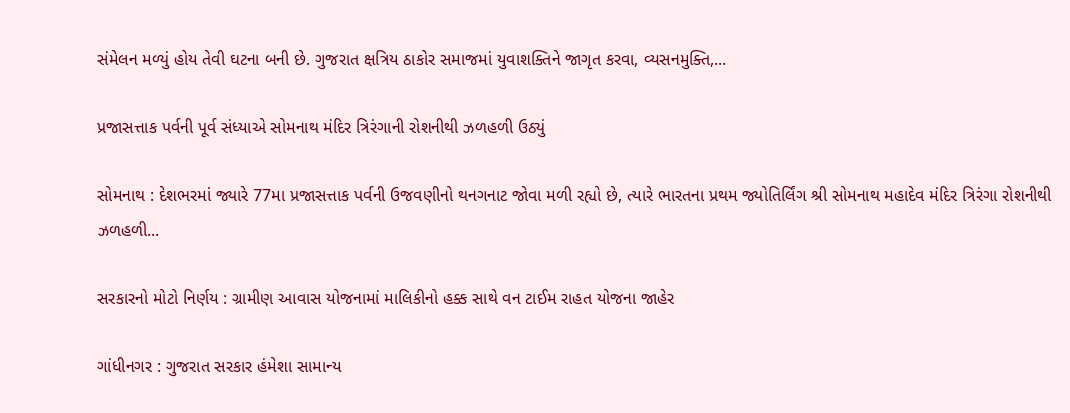સંમેલન મળ્યું હોય તેવી ઘટના બની છે. ગુજરાત ક્ષત્રિય ઠાકોર સમાજમાં યુવાશક્તિને જાગૃત કરવા, વ્યસનમુક્તિ,...

પ્રજાસત્તાક પર્વની પૂર્વ સંધ્યાએ સોમનાથ મંદિર ત્રિરંગાની રોશનીથી ઝળહળી ઉઠ્યું

સોમનાથ : દેશભરમાં જ્યારે 77મા પ્રજાસત્તાક પર્વની ઉજવણીનો થનગનાટ જોવા મળી રહ્યો છે, ત્યારે ભારતના પ્રથમ જ્યોતિર્લિંગ શ્રી સોમનાથ મહાદેવ મંદિર ત્રિરંગા રોશનીથી ઝળહળી...

સરકારનો મોટો નિર્ણય : ગ્રામીણ આવાસ યોજનામાં માલિકીનો હક્ક સાથે વન ટાઈમ રાહત યોજના જાહેર

ગાંધીનગર : ગુજરાત સરકાર હંમેશા સામાન્ય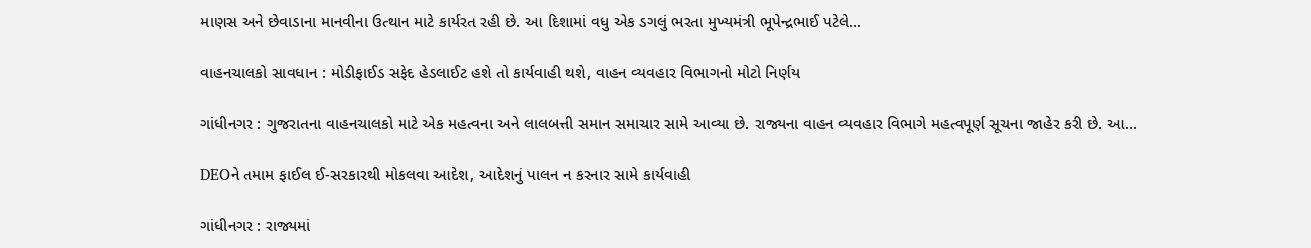માણસ અને છેવાડાના માનવીના ઉત્થાન માટે કાર્યરત રહી છે. આ દિશામાં વધુ એક ડગલું ભરતા મુખ્યમંત્રી ભૂપેન્દ્રભાઈ પટેલે...

વાહનચાલકો સાવધાન : મોડીફાઈડ સફેદ હેડલાઈટ હશે તો કાર્યવાહી થશે, વાહન વ્યવહાર વિભાગનો મોટો નિર્ણય

ગાંધીનગર : ગુજરાતના વાહનચાલકો માટે એક મહત્વના અને લાલબત્તી સમાન સમાચાર સામે આવ્યા છે. રાજ્યના વાહન વ્યવહાર વિભાગે મહત્વપૂર્ણ સૂચના જાહેર કરી છે. આ...

DEOને તમામ ફાઈલ ઈ-સરકારથી મોકલવા આદેશ, આદેશનું પાલન ન કરનાર સામે કાર્યવાહી

ગાંધીનગર : રાજ્યમાં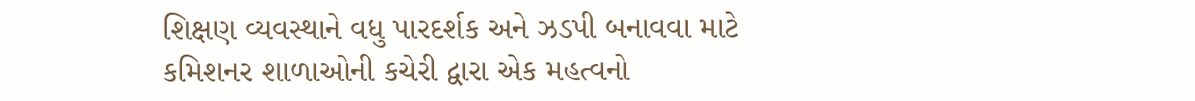શિક્ષણ વ્યવસ્થાને વધુ પારદર્શક અને ઝડપી બનાવવા માટે કમિશનર શાળાઓની કચેરી દ્વારા એક મહત્વનો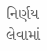નિર્ણય લેવામાં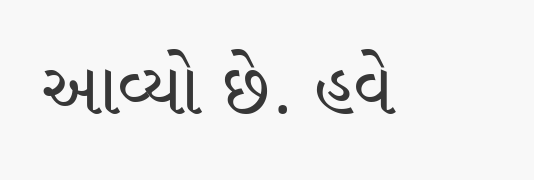આવ્યો છે. હવે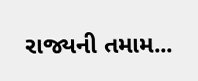રાજ્યની તમામ...